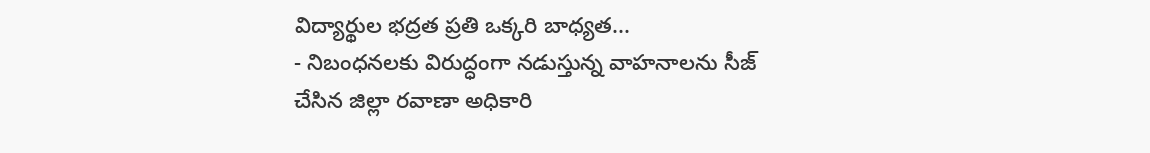విద్యార్థుల భద్రత ప్రతి ఒక్కరి బాధ్యత...
- నిబంధనలకు విరుద్ధంగా నడుస్తున్న వాహనాలను సీజ్ చేసిన జిల్లా రవాణా అధికారి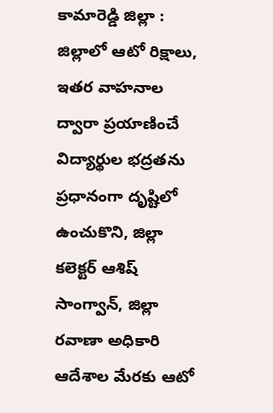కామారెడ్డి జిల్లా :
జిల్లాలో ఆటో రిక్షాలు, ఇతర వాహనాల ద్వారా ప్రయాణించే విద్యార్థుల భద్రతను ప్రధానంగా దృష్టిలో ఉంచుకొని, జిల్లా కలెక్టర్ ఆశిష్ సాంగ్వాన్, జిల్లా రవాణా అధికారి ఆదేశాల మేరకు ఆటో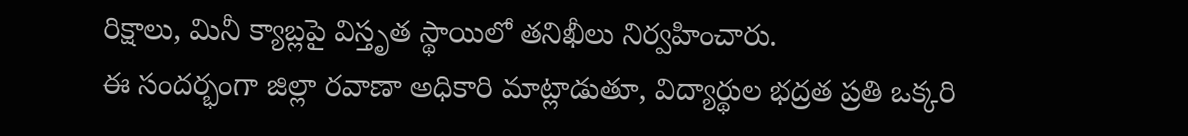రిక్షాలు, మినీ క్యాబ్లపై విస్తృత స్థాయిలో తనిఖీలు నిర్వహించారు.
ఈ సందర్భంగా జిల్లా రవాణా అధికారి మాట్లాడుతూ, విద్యార్థుల భద్రత ప్రతి ఒక్కరి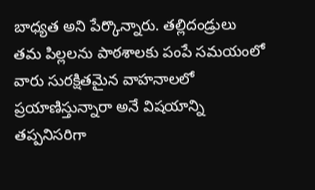బాధ్యత అని పేర్కొన్నారు. తల్లిదండ్రులు తమ పిల్లలను పాఠశాలకు పంపే సమయంలో వారు సురక్షితమైన వాహనాలలో ప్రయాణిస్తున్నారా అనే విషయాన్ని తప్పనిసరిగా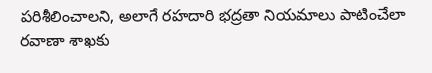పరిశీలించాలని, అలాగే రహదారి భద్రతా నియమాలు పాటించేలా రవాణా శాఖకు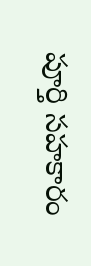పూర్తి సహకారం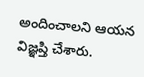అందించాలని ఆయన విజ్ఞప్తి చేశారు.